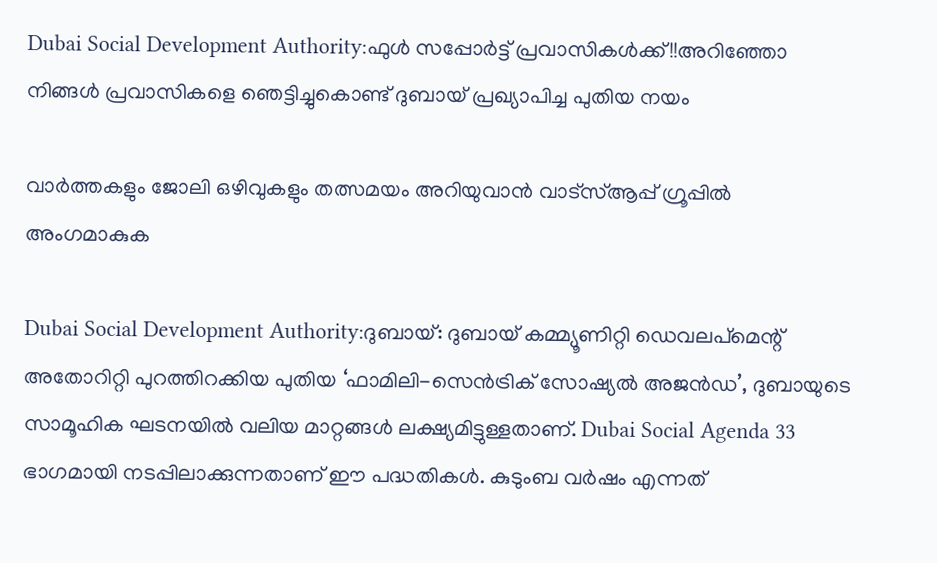Dubai Social Development Authority:ഫുൾ സപ്പോർട്ട് പ്രവാസികൾക്ക്!!അറിഞ്ഞോ നിങ്ങൾ പ്രവാസികളെ ഞെട്ടിച്ചുകൊണ്ട് ദുബായ് പ്രഖ്യാപിച്ച പുതിയ നയം

വാർത്തകളും ജോലി ഒഴിവുകളും തത്സമയം അറിയുവാൻ വാട്സ്ആപ്പ് ഗ്രൂപ്പിൽ അംഗമാകുക

Dubai Social Development Authority:ദുബായ്: ദുബായ് കമ്മ്യൂണിറ്റി ഡെവലപ്‌മെന്റ് അതോറിറ്റി പുറത്തിറക്കിയ പുതിയ ‘ഫാമിലി-സെൻട്രിക് സോഷ്യൽ അജൻഡ’, ദുബായുടെ സാമൂഹിക ഘടനയിൽ വലിയ മാറ്റങ്ങൾ ലക്ഷ്യമിട്ടുള്ളതാണ്. Dubai Social Agenda 33 ഭാഗമായി നടപ്പിലാക്കുന്നതാണ് ഈ പദ്ധതികൾ. കുടുംബ വർഷം എന്നത്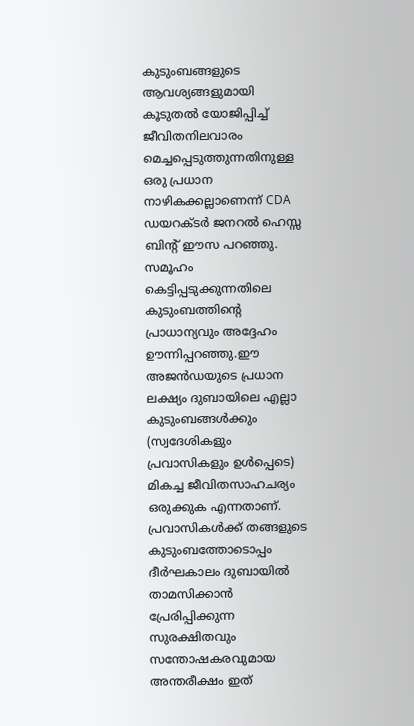കുടുംബങ്ങളുടെ ആവശ്യങ്ങളുമായി കൂടുതൽ യോജിപ്പിച്ച് ജീവിതനിലവാരം മെച്ചപ്പെടുത്തുന്നതിനുള്ള ഒരു പ്രധാന നാഴികക്കല്ലാണെന്ന് CDA ഡയറക്ടർ ജനറൽ ഹെസ്സ ബിൻ്റ് ഈസ പറഞ്ഞു. സമൂഹം കെട്ടിപ്പടുക്കുന്നതിലെ കുടുംബത്തിന്റെ പ്രാധാന്യവും അദ്ദേഹം ഊന്നിപ്പറഞ്ഞു.ഈ അജൻഡയുടെ പ്രധാന ലക്ഷ്യം ദുബായിലെ എല്ലാ കുടുംബങ്ങൾക്കും (സ്വദേശികളും പ്രവാസികളും ഉൾപ്പെടെ) മികച്ച ജീവിതസാഹചര്യം ഒരുക്കുക എന്നതാണ്. പ്രവാസികൾക്ക് തങ്ങളുടെ കുടുംബത്തോടൊപ്പം ദീർഘകാലം ദുബായിൽ താമസിക്കാൻ പ്രേരിപ്പിക്കുന്ന സുരക്ഷിതവും സന്തോഷകരവുമായ അന്തരീക്ഷം ഇത്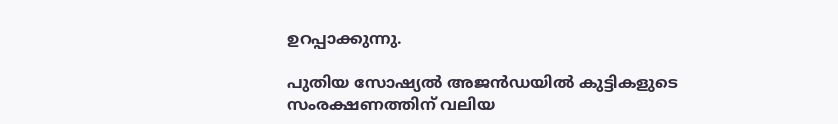ഉറപ്പാക്കുന്നു.

പുതിയ സോഷ്യൽ അജൻഡയിൽ കുട്ടികളുടെ സംരക്ഷണത്തിന് വലിയ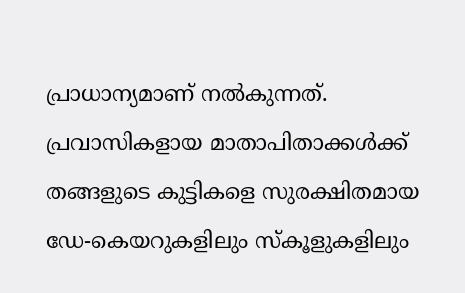പ്രാധാന്യമാണ് നൽകുന്നത്. പ്രവാസികളായ മാതാപിതാക്കൾക്ക് തങ്ങളുടെ കുട്ടികളെ സുരക്ഷിതമായ ഡേ-കെയറുകളിലും സ്കൂളുകളിലും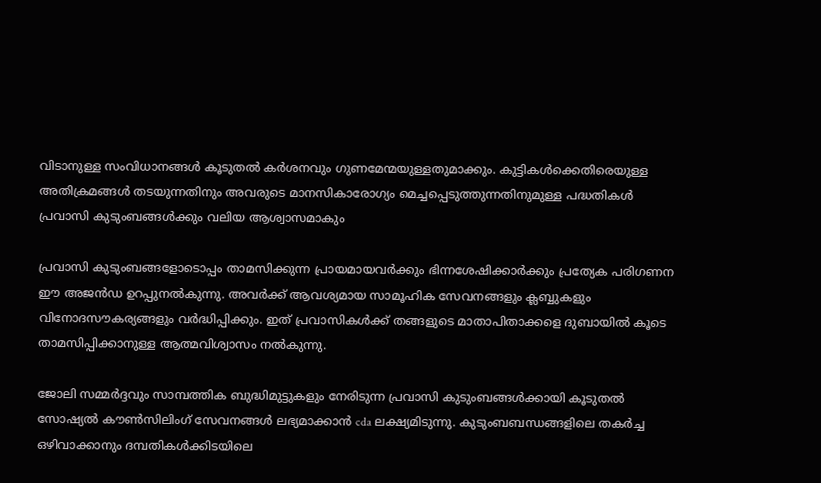വിടാനുള്ള സംവിധാനങ്ങൾ കൂടുതൽ കർശനവും ഗുണമേന്മയുള്ളതുമാക്കും. കുട്ടികൾക്കെതിരെയുള്ള അതിക്രമങ്ങൾ തടയുന്നതിനും അവരുടെ മാനസികാരോഗ്യം മെച്ചപ്പെടുത്തുന്നതിനുമുള്ള പദ്ധതികൾ പ്രവാസി കുടുംബങ്ങൾക്കും വലിയ ആശ്വാസമാകും

പ്രവാസി കുടുംബങ്ങളോടൊപ്പം താമസിക്കുന്ന പ്രായമായവർക്കും ഭിന്നശേഷിക്കാർക്കും പ്രത്യേക പരിഗണന ഈ അജൻഡ ഉറപ്പുനൽകുന്നു. അവർക്ക് ആവശ്യമായ സാമൂഹിക സേവനങ്ങളും ക്ലബ്ബുകളും വിനോദസൗകര്യങ്ങളും വർദ്ധിപ്പിക്കും. ഇത് പ്രവാസികൾക്ക് തങ്ങളുടെ മാതാപിതാക്കളെ ദുബായിൽ കൂടെ താമസിപ്പിക്കാനുള്ള ആത്മവിശ്വാസം നൽകുന്നു.

ജോലി സമ്മർദ്ദവും സാമ്പത്തിക ബുദ്ധിമുട്ടുകളും നേരിടുന്ന പ്രവാസി കുടുംബങ്ങൾക്കായി കൂടുതൽ സോഷ്യൽ കൗൺസിലിംഗ് സേവനങ്ങൾ ലഭ്യമാക്കാൻ cda ലക്ഷ്യമിടുന്നു. കുടുംബബന്ധങ്ങളിലെ തകർച്ച ഒഴിവാക്കാനും ദമ്പതികൾക്കിടയിലെ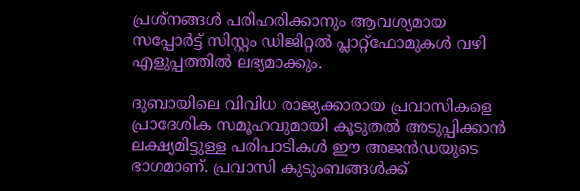പ്രശ്നങ്ങൾ പരിഹരിക്കാനും ആവശ്യമായ സപ്പോർട്ട് സിസ്റ്റം ഡിജിറ്റൽ പ്ലാറ്റ്‌ഫോമുകൾ വഴി എളുപ്പത്തിൽ ലഭ്യമാക്കും.

ദുബായിലെ വിവിധ രാജ്യക്കാരായ പ്രവാസികളെ പ്രാദേശിക സമൂഹവുമായി കൂടുതൽ അടുപ്പിക്കാൻ ലക്ഷ്യമിട്ടുള്ള പരിപാടികൾ ഈ അജൻഡയുടെ ഭാഗമാണ്. പ്രവാസി കുടുംബങ്ങൾക്ക്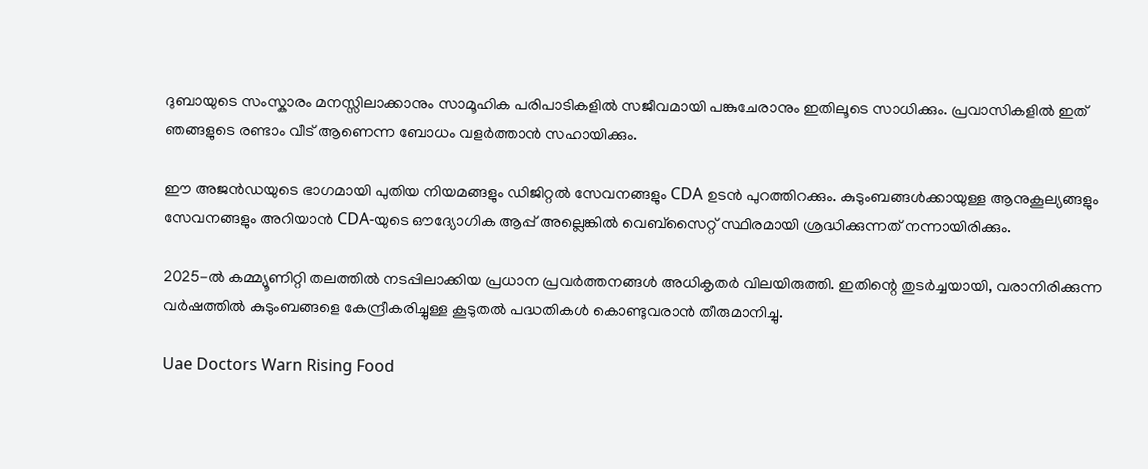ദുബായുടെ സംസ്കാരം മനസ്സിലാക്കാനും സാമൂഹിക പരിപാടികളിൽ സജീവമായി പങ്കുചേരാനും ഇതിലൂടെ സാധിക്കും. പ്രവാസികളിൽ ഇത് ഞങ്ങളുടെ രണ്ടാം വീട് ആണെന്ന ബോധം വളർത്താൻ സഹായിക്കും.

ഈ അജൻഡയുടെ ഭാഗമായി പുതിയ നിയമങ്ങളും ഡിജിറ്റൽ സേവനങ്ങളും CDA ഉടൻ പുറത്തിറക്കും. കുടുംബങ്ങൾക്കായുള്ള ആനുകൂല്യങ്ങളും സേവനങ്ങളും അറിയാൻ CDA-യുടെ ഔദ്യോഗിക ആപ്പ് അല്ലെങ്കിൽ വെബ്സൈറ്റ് സ്ഥിരമായി ശ്രദ്ധിക്കുന്നത് നന്നായിരിക്കും.

2025-ൽ കമ്മ്യൂണിറ്റി തലത്തിൽ നടപ്പിലാക്കിയ പ്രധാന പ്രവർത്തനങ്ങൾ അധികൃതർ വിലയിരുത്തി. ഇതിന്റെ തുടർച്ചയായി, വരാനിരിക്കുന്ന വർഷത്തിൽ കുടുംബങ്ങളെ കേന്ദ്രീകരിച്ചുള്ള കൂടുതൽ പദ്ധതികൾ കൊണ്ടുവരാൻ തീരുമാനിച്ചു.

Uae Doctors Warn Rising Food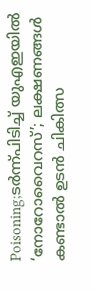Poisoning;ടർന്ന്പിടിച്ച് യുഎഇയിൽ ‘നോറോവൈറസ്’; ലക്ഷണങ്ങൾ കണ്ടാൽ ഉടൻ ചികിത്സ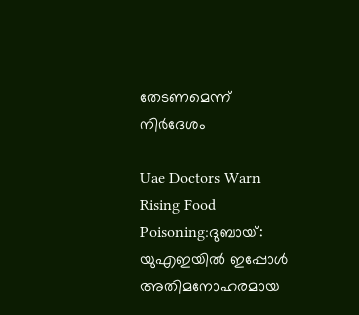തേടണമെന്ന് നിർദേശം

Uae Doctors Warn Rising Food Poisoning:ദുബായ്: യുഎഇയിൽ ഇപ്പോൾ അതിമനോഹരമായ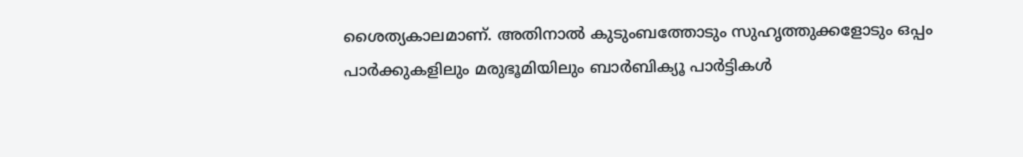ശൈത്യകാലമാണ്. അതിനാൽ കുടുംബത്തോടും സുഹൃത്തുക്കളോടും ഒപ്പം പാർക്കുകളിലും മരുഭൂമിയിലും ബാർബിക്യൂ പാർട്ടികൾ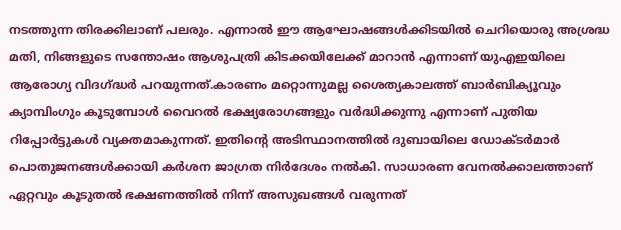നടത്തുന്ന തിരക്കിലാണ് പലരും. എന്നാൽ ഈ ആഘോഷങ്ങൾക്കിടയിൽ ചെറിയൊരു അശ്രദ്ധ മതി, നിങ്ങളുടെ സന്തോഷം ആശുപത്രി കിടക്കയിലേക്ക് മാറാൻ എന്നാണ് യുഎഇയിലെ ആരോഗ്യ വിദഗ്ദ്ധർ പറയുന്നത്.കാരണം മറ്റൊന്നുമല്ല ശൈത്യകാലത്ത് ബാർബിക്യൂവും ക്യാമ്പിംഗും കൂടുമ്പോൾ വൈറൽ ഭക്ഷ്യരോഗങ്ങളും വർദ്ധിക്കുന്നു എന്നാണ് പുതിയ റിപ്പോർട്ടുകൾ വ്യക്തമാകുന്നത്. ഇതിന്റെ അടിസ്ഥാനത്തിൽ ദുബായിലെ ഡോക്ടർമാർ പൊതുജനങ്ങൾക്കായി കർശന ജാഗ്രത നിർദേശം നൽകി. സാധാരണ വേനൽക്കാലത്താണ് ഏറ്റവും കൂടുതൽ ഭക്ഷണത്തിൽ നിന്ന് അസുഖങ്ങൾ വരുന്നത്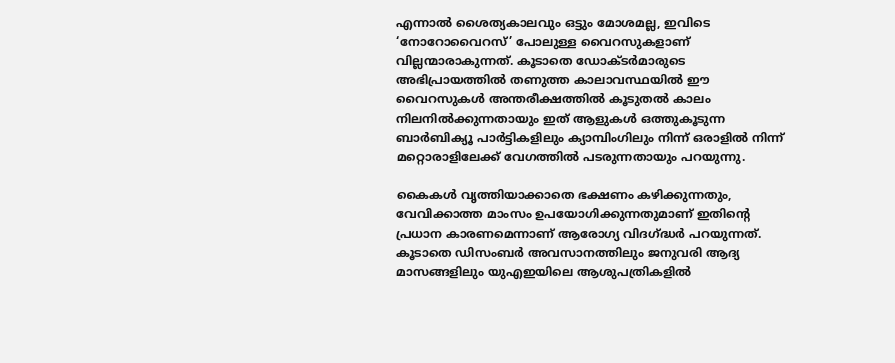എന്നാൽ ശൈത്യകാലവും ഒട്ടും മോശമല്ല, ഇവിടെ ‘നോറോവൈറസ്’ പോലുള്ള വൈറസുകളാണ് വില്ലന്മാരാകുന്നത്. കൂടാതെ ഡോക്ടർമാരുടെ അഭിപ്രായത്തിൽ തണുത്ത കാലാവസ്ഥയിൽ ഈ വൈറസുകൾ അന്തരീക്ഷത്തിൽ കൂടുതൽ കാലം നിലനിൽക്കുന്നതായും ഇത് ആളുകൾ ഒത്തുകൂടുന്ന ബാർബിക്യൂ പാർട്ടികളിലും ക്യാമ്പിംഗിലും നിന്ന് ഒരാളിൽ നിന്ന് മറ്റൊരാളിലേക്ക് വേഗത്തിൽ പടരുന്നതായും പറയുന്നു.

കൈകൾ വൃത്തിയാക്കാതെ ഭക്ഷണം കഴിക്കുന്നതും, വേവിക്കാത്ത മാംസം ഉപയോഗിക്കുന്നതുമാണ് ഇതിന്റെ പ്രധാന കാരണമെന്നാണ് ആരോഗ്യ വിദഗ്‌ദ്ധർ പറയുന്നത്. കൂടാതെ ഡിസംബർ അവസാനത്തിലും ജനുവരി ആദ്യ മാസങ്ങളിലും യുഎഇയിലെ ആശുപത്രികളിൽ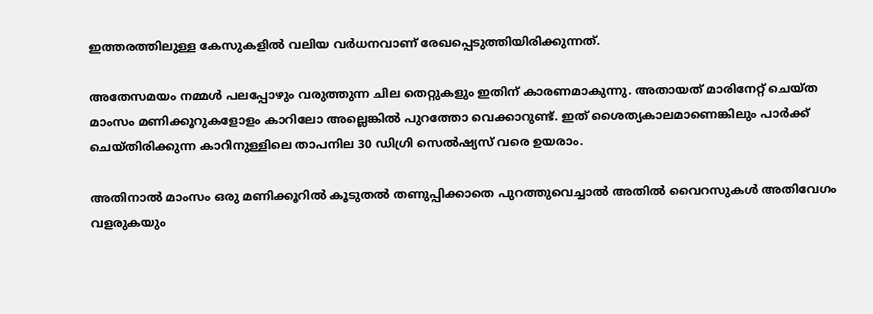ഇത്തരത്തിലുള്ള കേസുകളിൽ വലിയ വർധനവാണ് രേഖപ്പെടുത്തിയിരിക്കുന്നത്.

അതേസമയം നമ്മൾ പലപ്പോഴും വരുത്തുന്ന ചില തെറ്റുകളും ഇതിന് കാരണമാകുന്നു. അതായത് മാരിനേറ്റ് ചെയ്ത മാംസം മണിക്കൂറുകളോളം കാറിലോ അല്ലെങ്കിൽ പുറത്തോ വെക്കാറുണ്ട്. ഇത് ശൈത്യകാലമാണെങ്കിലും പാർക്ക് ചെയ്തിരിക്കുന്ന കാറിനുള്ളിലെ താപനില 30 ഡിഗ്രി സെൽഷ്യസ് വരെ ഉയരാം.

അതിനാൽ മാംസം ഒരു മണിക്കൂറിൽ കൂടുതൽ തണുപ്പിക്കാതെ പുറത്തുവെച്ചാൽ അതിൽ വൈറസുകൾ അതിവേഗം വളരുകയും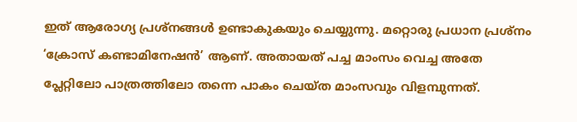ഇത് ആരോഗ്യ പ്രശ്നങ്ങൾ ഉണ്ടാകുകയും ചെയ്യുന്നു. മറ്റൊരു പ്രധാന പ്രശ്നം ‘ക്രോസ് കണ്ടാമിനേഷൻ’ ആണ്. അതായത് പച്ച മാംസം വെച്ച അതേ പ്ലേറ്റിലോ പാത്രത്തിലോ തന്നെ പാകം ചെയ്ത മാംസവും വിളമ്പുന്നത്.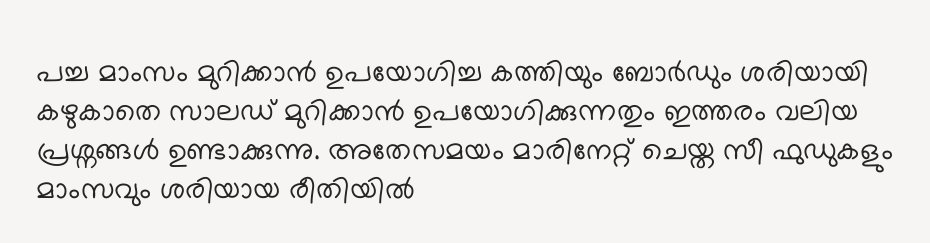പച്ച മാംസം മുറിക്കാൻ ഉപയോഗിച്ച കത്തിയും ബോർഡും ശരിയായി കഴുകാതെ സാലഡ് മുറിക്കാൻ ഉപയോഗിക്കുന്നതും ഇത്തരം വലിയ പ്രശ്നങ്ങൾ ഉണ്ടാക്കുന്നു. അതേസമയം മാരിനേറ്റ് ചെയ്ത സീ ഫുഡുകളും മാംസവും ശരിയായ രീതിയിൽ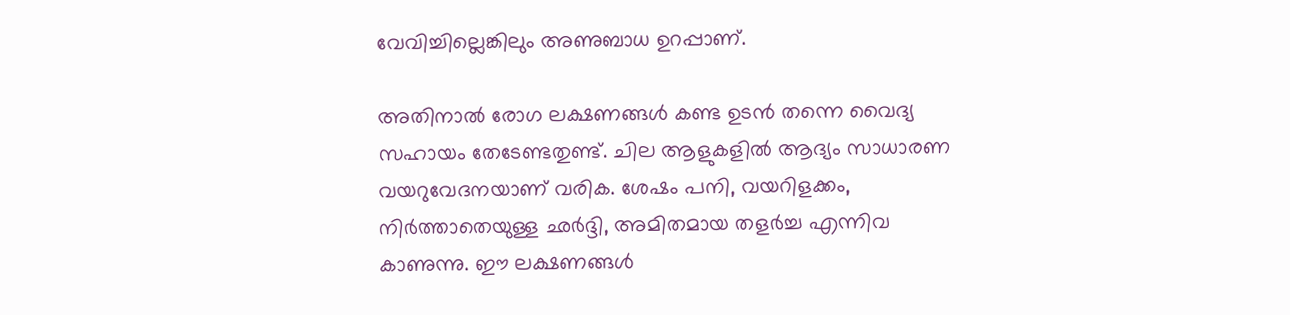വേവിച്ചില്ലെങ്കിലും അണുബാധ ഉറപ്പാണ്.

അതിനാൽ രോഗ ലക്ഷണങ്ങൾ കണ്ട ഉടൻ തന്നെ വൈദ്യ സഹായം തേടേണ്ടതുണ്ട്. ചില ആളുകളിൽ ആദ്യം സാധാരണ വയറുവേദനയാണ് വരിക. ശേഷം പനി, വയറിളക്കം, നിർത്താതെയുള്ള ഛർദ്ദി, അമിതമായ തളർച്ച എന്നിവ കാണുന്നു. ഈ ലക്ഷണങ്ങൾ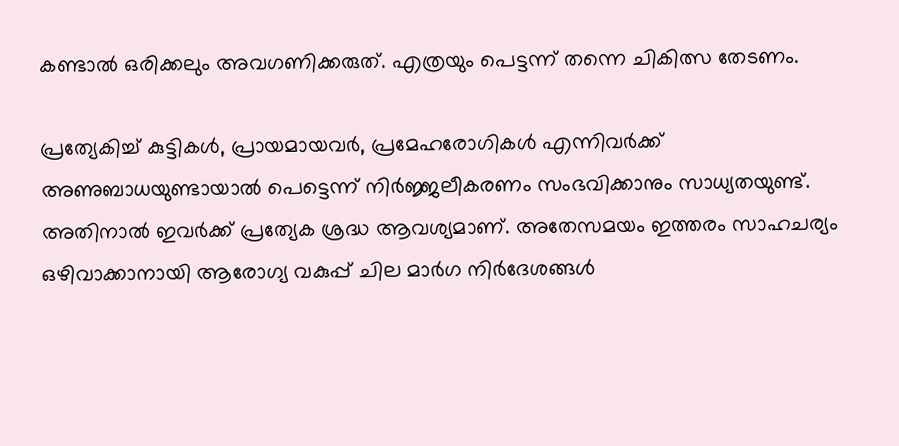കണ്ടാൽ ഒരിക്കലും അവഗണിക്കരുത്. എത്രയും പെട്ടന്ന് തന്നെ ചികിത്സ തേടണം.

പ്രത്യേകിച്ച് കുട്ടികൾ, പ്രായമായവർ, പ്രമേഹരോഗികൾ എന്നിവർക്ക് അണുബാധയുണ്ടായാൽ പെട്ടെന്ന് നിർജ്ജലീകരണം സംഭവിക്കാനും സാധ്യതയുണ്ട്. അതിനാൽ ഇവർക്ക് പ്രത്യേക ശ്രദ്ധ ആവശ്യമാണ്. അതേസമയം ഇത്തരം സാഹചര്യം ഒഴിവാക്കാനായി ആരോഗ്യ വകുപ്പ് ചില മാർഗ നിർദേശങ്ങൾ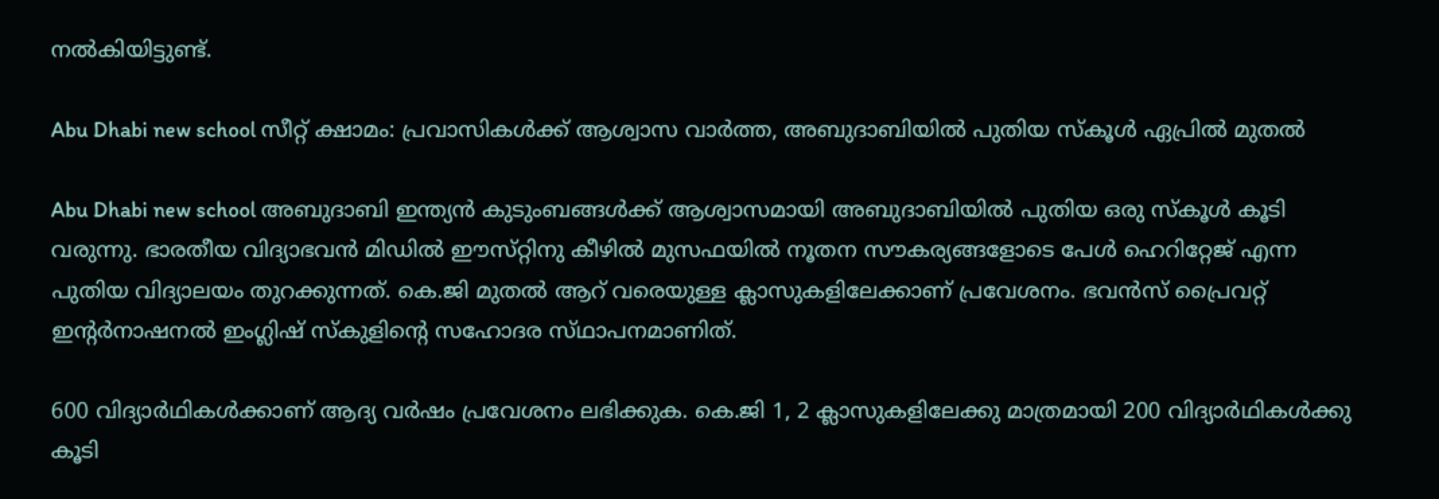നൽകിയിട്ടുണ്ട്.

Abu Dhabi new school സീറ്റ് ക്ഷാമം: പ്രവാസികൾക്ക് ആശ്വാസ വാർത്ത, അബുദാബിയിൽ പുതിയ സ്കൂൾ ഏപ്രിൽ മുതൽ

Abu Dhabi new school അബുദാബി ഇന്ത്യൻ കുടുംബങ്ങൾക്ക് ആശ്വാസമായി അബുദാബിയിൽ പുതിയ ഒരു സ്‌കൂൾ കൂടി വരുന്നു. ഭാരതീയ വിദ്യാഭവൻ മിഡിൽ ഈസ്‌റ്റിനു കീഴിൽ മുസഫയിൽ നൂതന സൗകര്യങ്ങളോടെ പേൾ ഹെറിറ്റേജ് എന്ന പുതിയ വിദ്യാലയം തുറക്കുന്നത്. കെ.ജി മുതൽ ആറ് വരെയുള്ള ക്ലാസുകളിലേക്കാണ് പ്രവേശനം. ഭവൻസ് പ്രൈവറ്റ് ഇൻ്റർനാഷനൽ ഇംഗ്ലിഷ് സ്‌കുളിന്റെ സഹോദര സ്‌ഥാപനമാണിത്.

600 വിദ്യാർഥികൾക്കാണ് ആദ്യ വർഷം പ്രവേശനം ലഭിക്കുക. കെ.ജി 1, 2 ക്ലാസുകളിലേക്കു മാത്രമായി 200 വിദ്യാർഥികൾക്കു കൂടി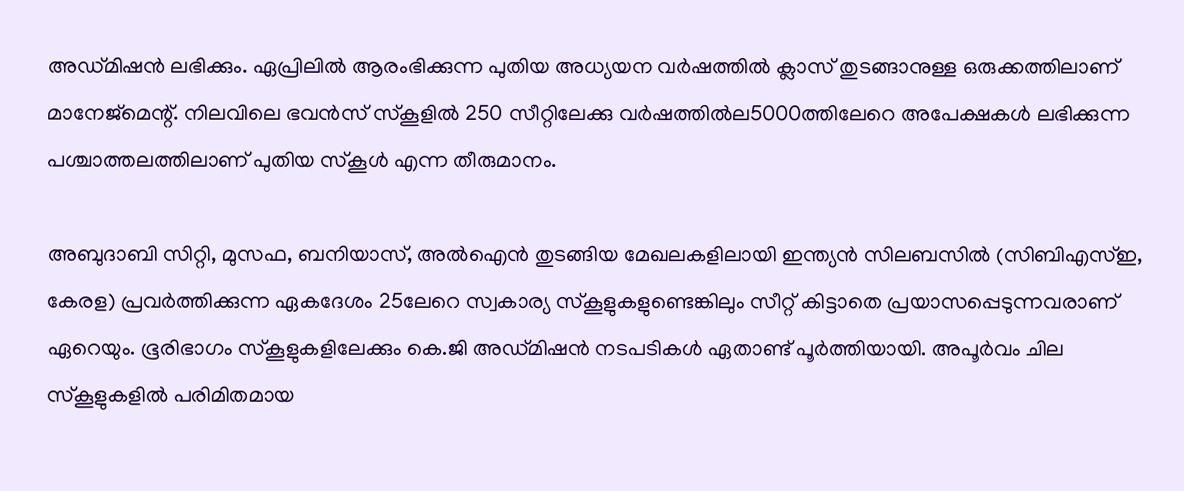അഡ്മ‌ിഷൻ ലഭിക്കും. ഏപ്രിലിൽ ആരംഭിക്കുന്ന പുതിയ അധ്യയന വർഷത്തിൽ ക്ലാസ് തുടങ്ങാനുള്ള ഒരുക്കത്തിലാണ് മാനേജ്മെന്റ്. നിലവിലെ ഭവൻസ് സ്‌കൂളിൽ 250 സീറ്റിലേക്കു വർഷത്തിൽല5000ത്തിലേറെ അപേക്ഷകൾ ലഭിക്കുന്ന പശ്ചാത്തലത്തിലാണ് പുതിയ സ്കൂ‌ൾ എന്ന തീരുമാനം.

അബുദാബി സിറ്റി, മുസഫ, ബനിയാസ്, അൽഐൻ തുടങ്ങിയ മേഖലകളിലായി ഇന്ത്യൻ സിലബസിൽ (സിബിഎസ്‌ഇ, കേരള) പ്രവർത്തിക്കുന്ന ഏകദേശം 25ലേറെ സ്വകാര്യ സ്കൂളുകളുണ്ടെങ്കിലും സീറ്റ് കിട്ടാതെ പ്രയാസപ്പെടുന്നവരാണ് ഏറെയും. ഭൂരിഭാഗം സ്‌കൂളുകളിലേക്കും കെ.ജി അഡ്മിഷൻ നടപടികൾ ഏതാണ്ട് പൂർത്തിയായി. അപൂർവം ചില സ്‌കൂളുകളിൽ പരിമിതമായ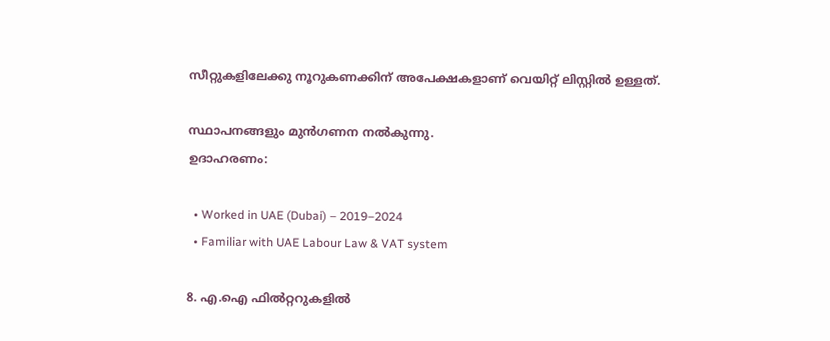സീറ്റുകളിലേക്കു നൂറുകണക്കിന് അപേക്ഷകളാണ് വെയിറ്റ് ലിസ്റ്റിൽ ഉള്ളത്.

സ്ഥാപനങ്ങളും മുൻഗണന നൽകുന്നു.
ഉദാഹരണം:

  • Worked in UAE (Dubai) – 2019–2024
  • Familiar with UAE Labour Law & VAT system

8. എ.ഐ ഫിൽറ്ററുകളിൽ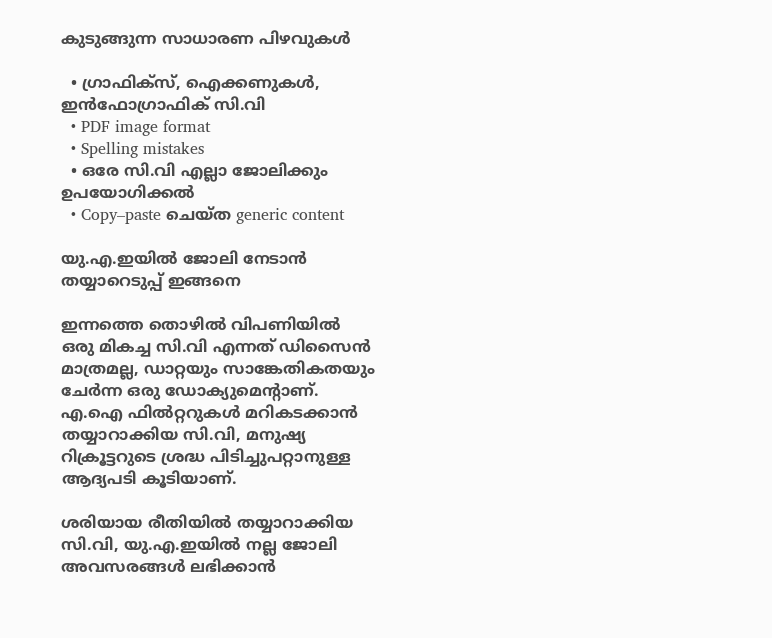കുടുങ്ങുന്ന സാധാരണ പിഴവുകൾ

  • ഗ്രാഫിക്സ്, ഐക്കണുകൾ, ഇൻഫോഗ്രാഫിക് സി.വി
  • PDF image format
  • Spelling mistakes
  • ഒരേ സി.വി എല്ലാ ജോലിക്കും ഉപയോഗിക്കൽ
  • Copy–paste ചെയ്ത generic content

യു.എ.ഇയിൽ ജോലി നേടാൻ തയ്യാറെടുപ്പ് ഇങ്ങനെ

ഇന്നത്തെ തൊഴിൽ വിപണിയിൽ ഒരു മികച്ച സി.വി എന്നത് ഡിസൈൻ മാത്രമല്ല, ഡാറ്റയും സാങ്കേതികതയും ചേർന്ന ഒരു ഡോക്യുമെന്റാണ്.
എ.ഐ ഫിൽറ്ററുകൾ മറികടക്കാൻ തയ്യാറാക്കിയ സി.വി, മനുഷ്യ റിക്രൂട്ടറുടെ ശ്രദ്ധ പിടിച്ചുപറ്റാനുള്ള ആദ്യപടി കൂടിയാണ്.

ശരിയായ രീതിയിൽ തയ്യാറാക്കിയ സി.വി, യു.എ.ഇയിൽ നല്ല ജോലി അവസരങ്ങൾ ലഭിക്കാൻ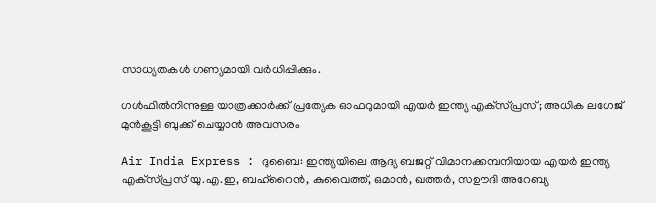സാധ്യതകൾ ഗണ്യമായി വർധിപ്പിക്കും.

ഗള്‍ഫില്‍നിന്നുള്ള യാത്രക്കാര്‍ക്ക് പ്രത്യേക ഓഫറുമായി എയര്‍ ഇന്ത്യ എക്‌സ്പ്രസ്; അധിക ലഗേജ് മുന്‍കൂട്ടി ബുക്ക് ചെയ്യാന്‍ അവസരം

Air India Express : ദുബൈ: ഇന്ത്യയിലെ ആദ്യ ബജറ്റ് വിമാനക്കമ്പനിയായ എയർ ഇന്ത്യ എക്‌സ്പ്രസ് യു.എ.ഇ, ബഹ്റൈൻ, കുവൈത്ത്, ഒമാൻ, ഖത്തർ, സഊദി അറേബ്യ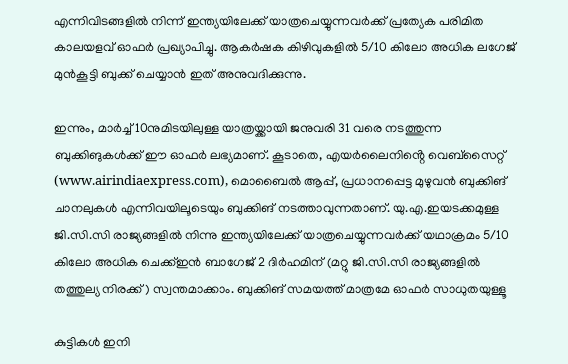എന്നിവിടങ്ങളിൽ നിന്ന് ഇന്ത്യയിലേക്ക് യാത്രചെയ്യുന്നവർക്ക് പ്രത്യേക പരിമിത കാലയളവ് ഓഫർ പ്രഖ്യാപിച്ചു. ആകർഷക കിഴിവുകളിൽ 5/10 കിലോ അധിക ലഗേജ് മുൻകൂട്ടി ബുക്ക് ചെയ്യാൻ ഇത് അനുവദിക്കുന്നു.

ഇന്നും, മാർച്ച് 10നുമിടയിലുള്ള യാത്രയ്ക്കായി ജനുവരി 31 വരെ നടത്തുന്ന ബുക്കിങുകൾക്ക് ഈ ഓഫർ ലഭ്യമാണ്. കൂടാതെ, എയർലൈനിൻ്റെ വെബ്സൈറ്റ് (www.airindiaexpress.com), മൊബൈൽ ആപ്പ്, പ്രധാനപ്പെട്ട മുഴുവൻ ബുക്കിങ് ചാനലുകൾ എന്നിവയിലൂടെയും ബുക്കിങ് നടത്താവുന്നതാണ്. യു.എ.ഇയടക്കമുള്ള ജി.സി.സി രാജ്യങ്ങളിൽ നിന്നു ഇന്ത്യയിലേക്ക് യാത്രചെയ്യുന്നവർക്ക് യഥാക്രമം 5/10 കിലോ അധിക ചെക്ക്ഇൻ ബാഗേജ് 2 ദിർഹമിന് (മറ്റു ജി.സി.സി രാജ്യങ്ങളിൽ തത്തുല്യ നിരക്ക്) സ്വന്തമാക്കാം. ബുക്കിങ് സമയത്ത് മാത്രമേ ഓഫർ സാധുതയുള്ളൂ

കുട്ടികൾ ഇനി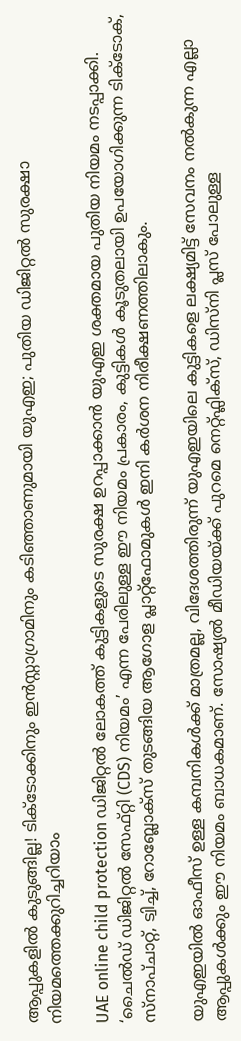ആപ്പുകളിൽ കുടുങ്ങില്ല! ടിക്‌ടോക്കിനും ഇൻസ്റ്റാഗ്രാമിനും കടിഞ്ഞാണുമായി യുഎഇ; പുതിയ ഡിജിറ്റൽ സുരക്ഷാ നിയമത്തെക്കുറിച്ചറിയാം

UAE online child protection ഡിജിറ്റൽ ലോകത്ത് കുട്ടികളുടെ സുരക്ഷ ഉറപ്പാക്കാൻ യുഎഇ ശക്തമായ പുതിയ നിയമം നടപ്പാക്കി. ‘ചൈൽഡ് ഡിജിറ്റൽ സേഫ്റ്റി (CDS) നിയമം’ എന്ന പേരിലുള്ള ഈ നിയമം പ്രകാരം, കുട്ടികൾ കൂടുതലായി ഉപയോഗിക്കുന്ന ടിക്ടോക്, സ്‌നാപ്ചാറ്റ്, ട്വിച്ച്, റോബ്ലോക്സ് തുടങ്ങിയ ആഗോള പ്ലാറ്റ്ഫോമുകൾ ഇനി കർശന നിരീക്ഷണത്തിലാകും.

യുഎഇയിൽ ഓഫീസ് ഉള്ള കമ്പനികൾക്ക് മാത്രമല്ല, വിദേശത്തിരുന്ന് യുഎഇയിലെ കുട്ടികളെ ലക്ഷ്യമിട്ട് സേവനം നൽകുന്ന എല്ലാ ആപ്പുകൾക്കും ഈ നിയമം ബാധകമാണ്. സോഷ്യൽ മീഡിയയ്‌ക്ക് പുറമെ നെറ്റ്ഫ്ലിക്‌സ്, ഡിസ്‌നി പ്ലസ് പോലുള്ള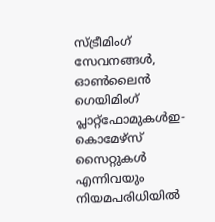സ്ട്രീമിംഗ് സേവനങ്ങൾ, ഓൺലൈൻ ഗെയിമിംഗ് പ്ലാറ്റ്ഫോമുകൾഇ-കൊമേഴ്സ് സൈറ്റുകൾ എന്നിവയും നിയമപരിധിയിൽ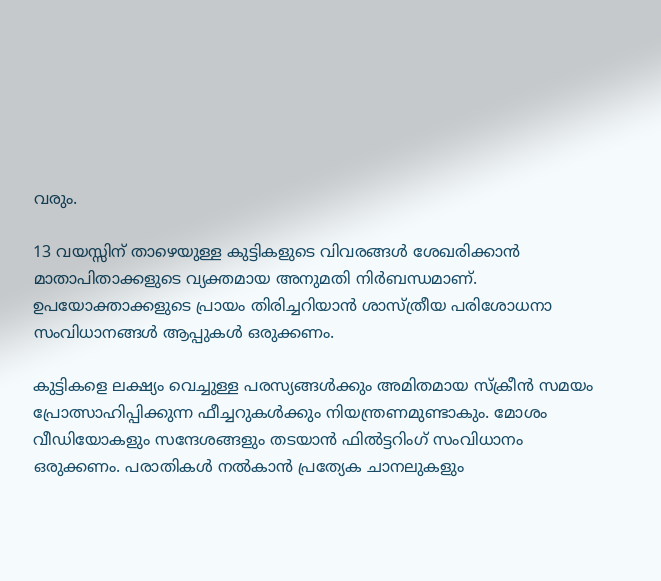വരും.

13 വയസ്സിന് താഴെയുള്ള കുട്ടികളുടെ വിവരങ്ങൾ ശേഖരിക്കാൻ മാതാപിതാക്കളുടെ വ്യക്തമായ അനുമതി നിർബന്ധമാണ്. ഉപയോക്താക്കളുടെ പ്രായം തിരിച്ചറിയാൻ ശാസ്ത്രീയ പരിശോധനാ സംവിധാനങ്ങൾ ആപ്പുകൾ ഒരുക്കണം.

കുട്ടികളെ ലക്ഷ്യം വെച്ചുള്ള പരസ്യങ്ങൾക്കും അമിതമായ സ്ക്രീൻ സമയം പ്രോത്സാഹിപ്പിക്കുന്ന ഫീച്ചറുകൾക്കും നിയന്ത്രണമുണ്ടാകും. മോശം വീഡിയോകളും സന്ദേശങ്ങളും തടയാൻ ഫിൽട്ടറിംഗ് സംവിധാനം ഒരുക്കണം. പരാതികൾ നൽകാൻ പ്രത്യേക ചാനലുകളും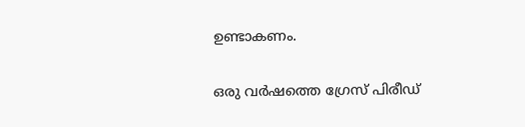ഉണ്ടാകണം.

ഒരു വർഷത്തെ ഗ്രേസ് പിരീഡ്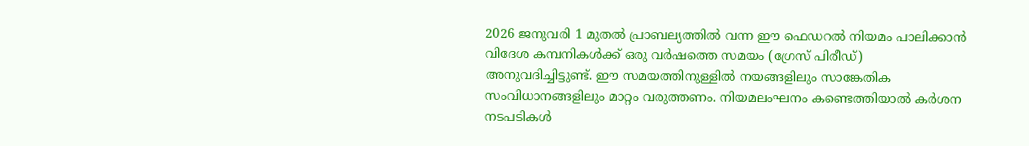2026 ജനുവരി 1 മുതൽ പ്രാബല്യത്തിൽ വന്ന ഈ ഫെഡറൽ നിയമം പാലിക്കാൻ വിദേശ കമ്പനികൾക്ക് ഒരു വർഷത്തെ സമയം (ഗ്രേസ് പിരീഡ്) അനുവദിച്ചിട്ടുണ്ട്. ഈ സമയത്തിനുള്ളിൽ നയങ്ങളിലും സാങ്കേതിക സംവിധാനങ്ങളിലും മാറ്റം വരുത്തണം. നിയമലംഘനം കണ്ടെത്തിയാൽ കർശന നടപടികൾ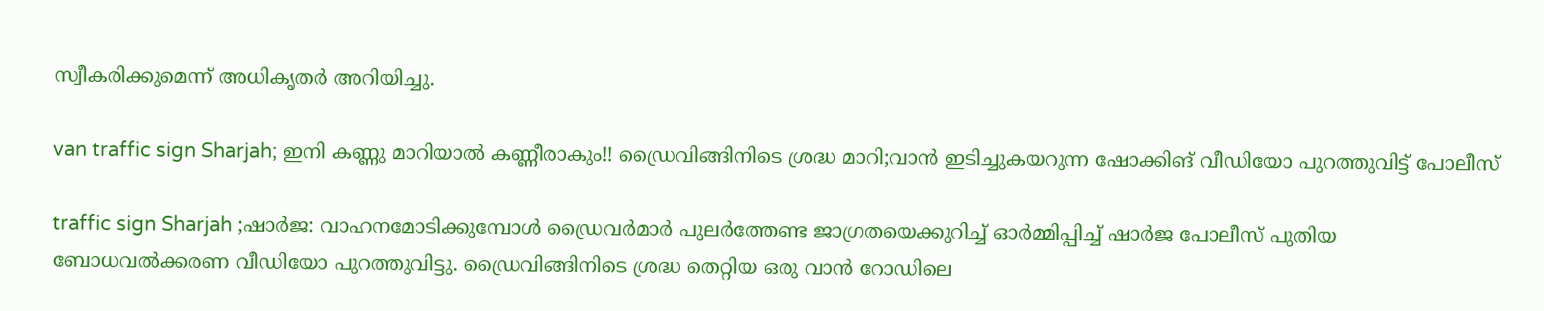സ്വീകരിക്കുമെന്ന് അധികൃതർ അറിയിച്ചു.

van traffic sign Sharjah; ഇനി കണ്ണു മാറിയാൽ കണ്ണീരാകും!! ഡ്രൈവിങ്ങിനിടെ ശ്രദ്ധ മാറി;വാൻ ഇടിച്ചുകയറുന്ന ഷോക്കിങ് വീഡിയോ പുറത്തുവിട്ട് പോലീസ്

traffic sign Sharjah ;ഷാർജ: വാഹനമോടിക്കുമ്പോൾ ഡ്രൈവർമാർ പുലർത്തേണ്ട ജാഗ്രതയെക്കുറിച്ച് ഓർമ്മിപ്പിച്ച് ഷാർജ പോലീസ് പുതിയ ബോധവൽക്കരണ വീഡിയോ പുറത്തുവിട്ടു. ഡ്രൈവിങ്ങിനിടെ ശ്രദ്ധ തെറ്റിയ ഒരു വാൻ റോഡിലെ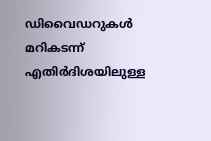ഡിവൈഡറുകൾ മറികടന്ന് എതിർദിശയിലുള്ള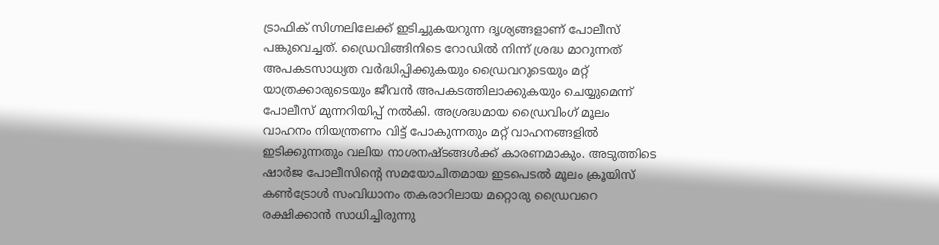ട്രാഫിക് സിഗ്നലിലേക്ക് ഇടിച്ചുകയറുന്ന ദൃശ്യങ്ങളാണ് പോലീസ് പങ്കുവെച്ചത്. ഡ്രൈവിങ്ങിനിടെ റോഡിൽ നിന്ന് ശ്രദ്ധ മാറുന്നത് അപകടസാധ്യത വർദ്ധിപ്പിക്കുകയും ഡ്രൈവറുടെയും മറ്റ് യാത്രക്കാരുടെയും ജീവൻ അപകടത്തിലാക്കുകയും ചെയ്യുമെന്ന് പോലീസ് മുന്നറിയിപ്പ് നൽകി. അശ്രദ്ധമായ ഡ്രൈവിംഗ് മൂലം വാഹനം നിയന്ത്രണം വിട്ട് പോകുന്നതും മറ്റ് വാഹനങ്ങളിൽ ഇടിക്കുന്നതും വലിയ നാശനഷ്ടങ്ങൾക്ക് കാരണമാകും. അടുത്തിടെ ഷാർജ പോലീസിന്റെ സമയോചിതമായ ഇടപെടൽ മൂലം ക്രൂയിസ് കൺട്രോൾ സംവിധാനം തകരാറിലായ മറ്റൊരു ഡ്രൈവറെ രക്ഷിക്കാൻ സാധിച്ചിരുന്നു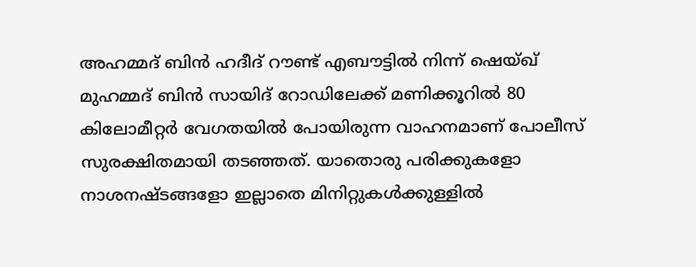അഹമ്മദ് ബിൻ ഹദീദ് റൗണ്ട് എബൗട്ടിൽ നിന്ന് ഷെയ്ഖ് മുഹമ്മദ് ബിൻ സായിദ് റോഡിലേക്ക് മണിക്കൂറിൽ 80 കിലോമീറ്റർ വേഗതയിൽ പോയിരുന്ന വാഹനമാണ് പോലീസ് സുരക്ഷിതമായി തടഞ്ഞത്. യാതൊരു പരിക്കുകളോ നാശനഷ്ടങ്ങളോ ഇല്ലാതെ മിനിറ്റുകൾക്കുള്ളിൽ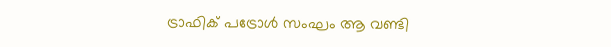ട്രാഫിക് പട്രോൾ സംഘം ആ വണ്ടി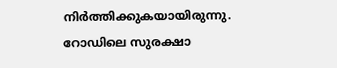നിർത്തിക്കുകയായിരുന്നു. റോഡിലെ സുരക്ഷാ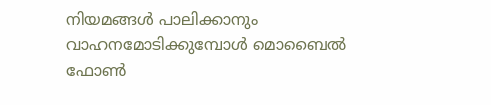നിയമങ്ങൾ പാലിക്കാനും വാഹനമോടിക്കുമ്പോൾ മൊബൈൽ ഫോൺ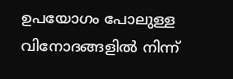ഉപയോഗം പോലുള്ള വിനോദങ്ങളിൽ നിന്ന്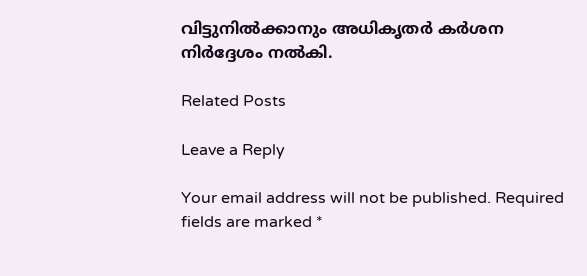വിട്ടുനിൽക്കാനും അധികൃതർ കർശന നിർദ്ദേശം നൽകി.

Related Posts

Leave a Reply

Your email address will not be published. Required fields are marked *